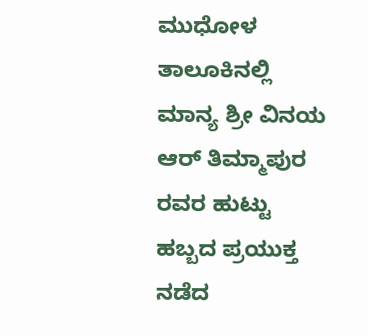ಮುಧೋಳ ತಾಲೂಕಿನಲ್ಲಿ ಮಾನ್ಯ ಶ್ರೀ ವಿನಯ ಆರ್ ತಿಮ್ಮಾಪುರ ರವರ ಹುಟ್ಟು ಹಬ್ಬದ ಪ್ರಯುಕ್ತ ನಡೆದ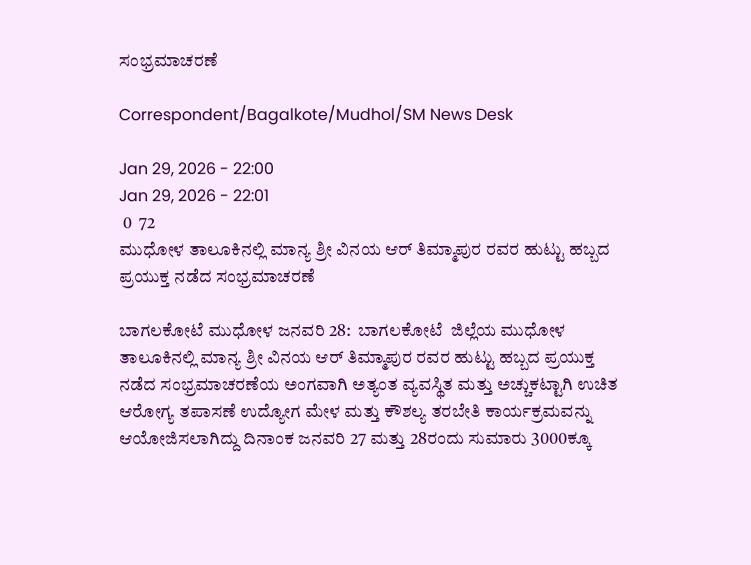ಸಂಭ್ರಮಾಚರಣೆ

Correspondent/Bagalkote/Mudhol/SM News Desk

Jan 29, 2026 - 22:00
Jan 29, 2026 - 22:01
 0  72
ಮುಧೋಳ ತಾಲೂಕಿನಲ್ಲಿ ಮಾನ್ಯ ಶ್ರೀ ವಿನಯ ಆರ್ ತಿಮ್ಮಾಪುರ ರವರ ಹುಟ್ಟು ಹಬ್ಬದ ಪ್ರಯುಕ್ತ ನಡೆದ ಸಂಭ್ರಮಾಚರಣೆ

ಬಾಗಲಕೋಟೆ ಮುಧೋಳ ಜನವರಿ 28:  ಬಾಗಲಕೋಟೆ  ಜಿಲ್ಲೆಯ ಮುಧೋಳ ತಾಲೂಕಿನಲ್ಲಿ ಮಾನ್ಯ ಶ್ರೀ ವಿನಯ ಆರ್ ತಿಮ್ಮಾಪುರ ರವರ ಹುಟ್ಟು ಹಬ್ಬದ ಪ್ರಯುಕ್ತ ನಡೆದ ಸಂಭ್ರಮಾಚರಣೆಯ ಅಂಗವಾಗಿ ಅತ್ಯಂತ ವ್ಯವಸ್ಥಿತ ಮತ್ತು ಅಚ್ಚುಕಟ್ಟಾಗಿ ಉಚಿತ ಆರೋಗ್ಯ ತಪಾಸಣೆ ಉದ್ಯೋಗ ಮೇಳ ಮತ್ತು ಕೌಶಲ್ಯ ತರಬೇತಿ ಕಾರ್ಯಕ್ರಮವನ್ನು ಆಯೋಜಿಸಲಾಗಿದ್ದು ದಿನಾಂಕ ಜನವರಿ 27 ಮತ್ತು 28ರಂದು ಸುಮಾರು 3000ಕ್ಕೂ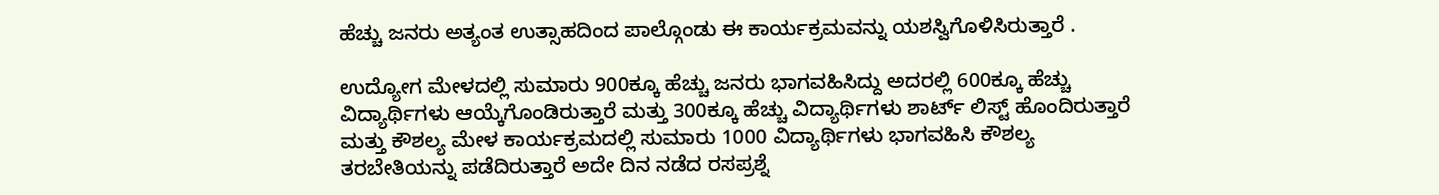ಹೆಚ್ಚು ಜನರು ಅತ್ಯಂತ ಉತ್ಸಾಹದಿಂದ ಪಾಲ್ಗೊಂಡು ಈ ಕಾರ್ಯಕ್ರಮವನ್ನು ಯಶಸ್ವಿಗೊಳಿಸಿರುತ್ತಾರೆ .

ಉದ್ಯೋಗ ಮೇಳದಲ್ಲಿ ಸುಮಾರು 900ಕ್ಕೂ ಹೆಚ್ಚು ಜನರು ಭಾಗವಹಿಸಿದ್ದು ಅದರಲ್ಲಿ 600ಕ್ಕೂ ಹೆಚ್ಚು ವಿದ್ಯಾರ್ಥಿಗಳು ಆಯ್ಕೆಗೊಂಡಿರುತ್ತಾರೆ ಮತ್ತು 300ಕ್ಕೂ ಹೆಚ್ಚು ವಿದ್ಯಾರ್ಥಿಗಳು ಶಾರ್ಟ್ ಲಿಸ್ಟ್ ಹೊಂದಿರುತ್ತಾರೆ ಮತ್ತು ಕೌಶಲ್ಯ ಮೇಳ ಕಾರ್ಯಕ್ರಮದಲ್ಲಿ ಸುಮಾರು 1000 ವಿದ್ಯಾರ್ಥಿಗಳು ಭಾಗವಹಿಸಿ ಕೌಶಲ್ಯ ತರಬೇತಿಯನ್ನು ಪಡೆದಿರುತ್ತಾರೆ ಅದೇ ದಿನ ನಡೆದ ರಸಪ್ರಶ್ನೆ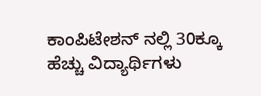ಕಾಂಪಿಟೇಶನ್ ನಲ್ಲಿ 30ಕ್ಕೂ ಹೆಚ್ಚು ವಿದ್ಯಾರ್ಥಿಗಳು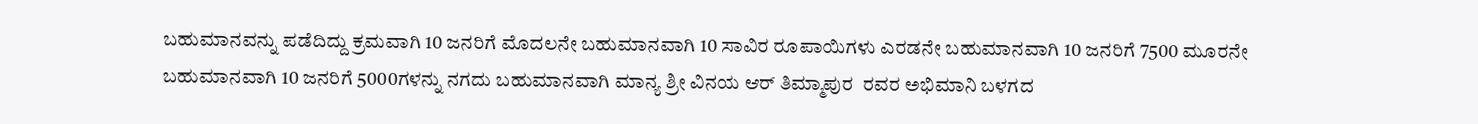ಬಹುಮಾನವನ್ನು ಪಡೆದಿದ್ದು ಕ್ರಮವಾಗಿ 10 ಜನರಿಗೆ ಮೊದಲನೇ ಬಹುಮಾನವಾಗಿ 10 ಸಾವಿರ ರೂಪಾಯಿಗಳು ಎರಡನೇ ಬಹುಮಾನವಾಗಿ 10 ಜನರಿಗೆ 7500 ಮೂರನೇ ಬಹುಮಾನವಾಗಿ 10 ಜನರಿಗೆ 5000ಗಳನ್ನು ನಗದು ಬಹುಮಾನವಾಗಿ ಮಾನ್ಯ ಶ್ರೀ ವಿನಯ ಆರ್ ತಿಮ್ಮಾಪುರ  ರವರ ಅಭಿಮಾನಿ ಬಳಗದ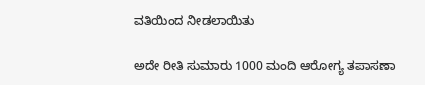ವತಿಯಿಂದ ನೀಡಲಾಯಿತು

ಅದೇ ರೀತಿ ಸುಮಾರು 1000 ಮಂದಿ ಆರೋಗ್ಯ ತಪಾಸಣಾ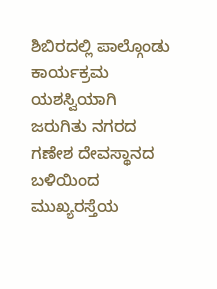ಶಿಬಿರದಲ್ಲಿ ಪಾಲ್ಗೊಂಡು ಕಾರ್ಯಕ್ರಮ ಯಶಸ್ವಿಯಾಗಿ ಜರುಗಿತು ನಗರದ ಗಣೇಶ ದೇವಸ್ಥಾನದ ಬಳಿಯಿಂದ ಮುಖ್ಯರಸ್ತೆಯ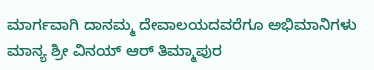ಮಾರ್ಗವಾಗಿ ದಾನಮ್ಮ ದೇವಾಲಯದವರೆಗೂ ಅಭಿಮಾನಿಗಳು ಮಾನ್ಯ ಶ್ರೀ ವಿನಯ್ ಆರ್ ತಿಮ್ಮಾಪುರ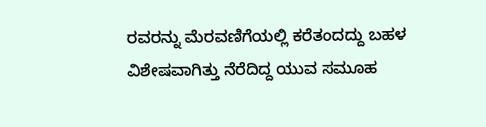ರವರನ್ನು ಮೆರವಣಿಗೆಯಲ್ಲಿ ಕರೆತಂದದ್ದು ಬಹಳ ವಿಶೇಷವಾಗಿತ್ತು ನೆರೆದಿದ್ದ ಯುವ ಸಮೂಹ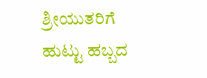ಶ್ರೀಯುತರಿಗೆ ಹುಟ್ಟು ಹಬ್ಬದ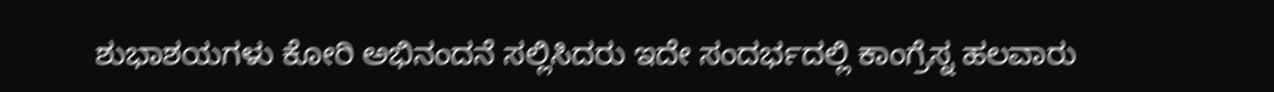ಶುಭಾಶಯಗಳು ಕೋರಿ ಅಭಿನಂದನೆ ಸಲ್ಲಿಸಿದರು ಇದೇ ಸಂದರ್ಭದಲ್ಲಿ ಕಾಂಗ್ರೆಸ್ನ ಹಲವಾರು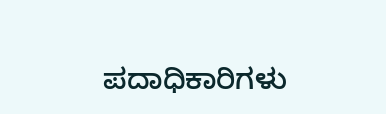ಪದಾಧಿಕಾರಿಗಳು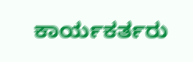ಕಾರ್ಯಕರ್ತರು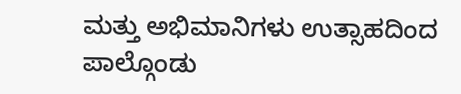ಮತ್ತು ಅಭಿಮಾನಿಗಳು ಉತ್ಸಾಹದಿಂದ ಪಾಲ್ಗೊಂಡು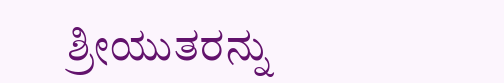ಶ್ರೀಯುತರನ್ನು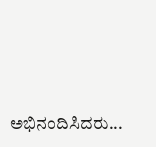ಅಭಿನಂದಿಸಿದರು...